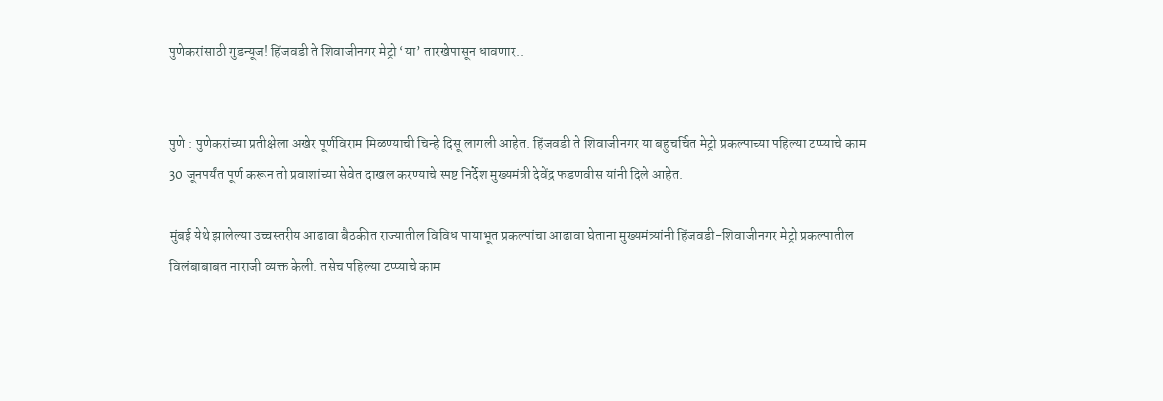पुणेकरांसाठी गुडन्यूज! हिंजवडी ते शिवाजीनगर मेट्रो ‘या’ तारखेपासून धावणार..


पुणे : पुणेकरांच्या प्रतीक्षेला अखेर पूर्णविराम मिळण्याची चिन्हे दिसू लागली आहेत. हिंजवडी ते शिवाजीनगर या बहुचर्चित मेट्रो प्रकल्पाच्या पहिल्या टप्प्याचे काम 30 जूनपर्यंत पूर्ण करून तो प्रवाशांच्या सेवेत दाखल करण्याचे स्पष्ट निर्देश मुख्यमंत्री देवेंद्र फडणवीस यांनी दिले आहेत.

मुंबई येथे झालेल्या उच्चस्तरीय आढावा बैठकीत राज्यातील विविध पायाभूत प्रकल्पांचा आढावा घेताना मुख्यमंत्र्यांनी हिंजवडी-शिवाजीनगर मेट्रो प्रकल्पातील विलंबाबाबत नाराजी व्यक्त केली. तसेच पहिल्या टप्प्याचे काम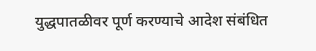युद्धपातळीवर पूर्ण करण्याचे आदेश संबंधित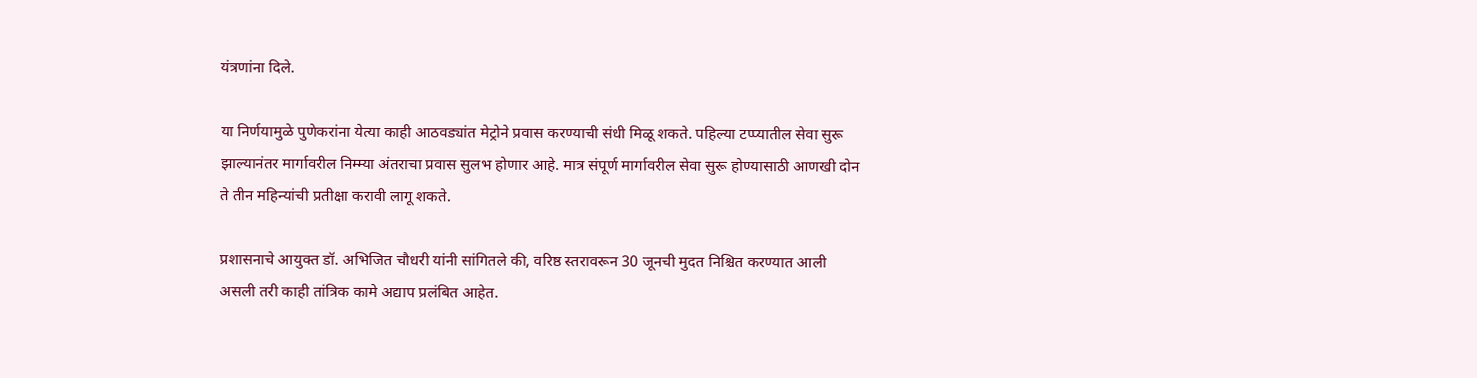यंत्रणांना दिले.

या निर्णयामुळे पुणेकरांना येत्या काही आठवड्यांत मेट्रोने प्रवास करण्याची संधी मिळू शकते. पहिल्या टप्प्यातील सेवा सुरू झाल्यानंतर मार्गावरील निम्म्या अंतराचा प्रवास सुलभ होणार आहे. मात्र संपूर्ण मार्गावरील सेवा सुरू होण्यासाठी आणखी दोन ते तीन महिन्यांची प्रतीक्षा करावी लागू शकते.

प्रशासनाचे आयुक्त डॉ. अभिजित चौधरी यांनी सांगितले की, वरिष्ठ स्तरावरून 30 जूनची मुदत निश्चित करण्यात आली असली तरी काही तांत्रिक कामे अद्याप प्रलंबित आहेत.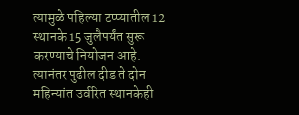त्यामुळे पहिल्या टप्प्यातील 12 स्थानके 15 जुलैपर्यंत सुरू करण्याचे नियोजन आहे. त्यानंतर पुढील दीड ते दोन महिन्यांत उर्वरित स्थानकेही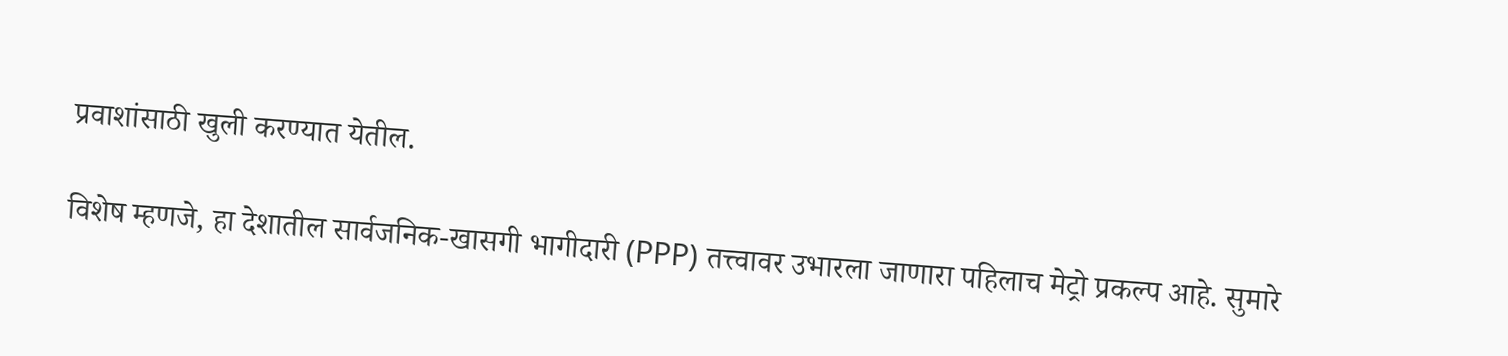प्रवाशांसाठी खुली करण्यात येतील.

विशेष म्हणजे, हा देशातील सार्वजनिक-खासगी भागीदारी (PPP) तत्त्वावर उभारला जाणारा पहिलाच मेट्रो प्रकल्प आहे. सुमारे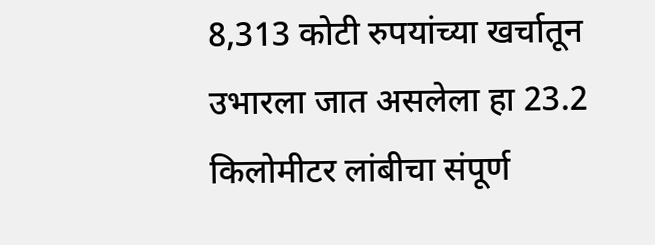8,313 कोटी रुपयांच्या खर्चातून उभारला जात असलेला हा 23.2 किलोमीटर लांबीचा संपूर्ण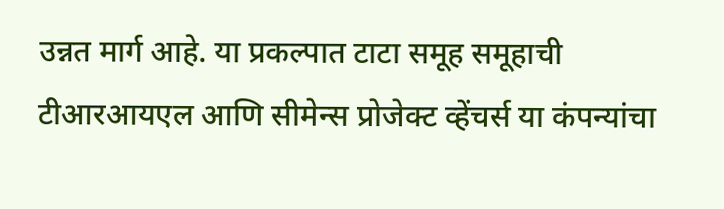उन्नत मार्ग आहे. या प्रकल्पात टाटा समूह समूहाची टीआरआयएल आणि सीमेन्स प्रोजेक्ट व्हेंचर्स या कंपन्यांचा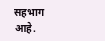सहभाग आहे.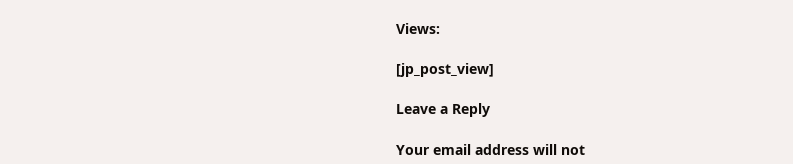Views:

[jp_post_view]

Leave a Reply

Your email address will not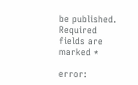be published. Required fields are marked *

error: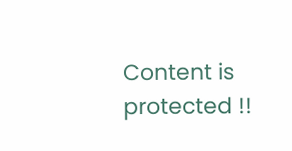Content is protected !!